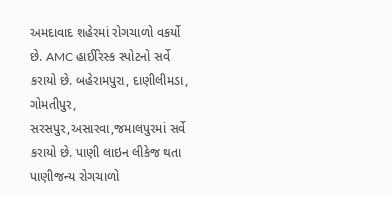અમદાવાદ શહેરમાં રોગચાળો વકર્યો છે. AMC હાઈરિસ્ક સ્પોટનો સર્વે કરાયો છે. બહેરામપુરા, દાણીલીમડા, ગોમતીપુર, સરસપુર,અસારવા,જમાલપુરમાં સર્વે કરાયો છે. પાણી લાઇન લીકેજ થતા પાણીજન્ય રોગચાળો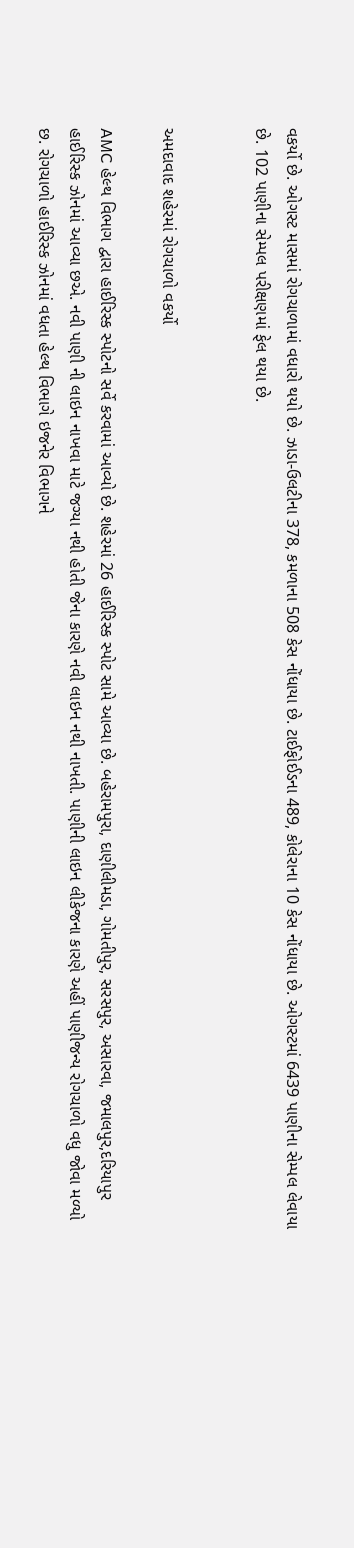વકર્યો છે. ઓગસ્ટ માસમાં રોગચાળામાં વધારો થયો છે. ઝાડા-ઉલટીના 378, કમળાના 508 કેસ નોંધાયા છે. ટાઈફોઈડના 489, કોલેરાના 10 કેસ નોંધાયા છે. ઓગસ્ટમાં 6439 પાણીના સેમ્પલ લેવાયા છે. 102 પાણીના સેમ્પલ પરીક્ષણમાં ફેલ થયા છે.


અમદાવાદ શહેરમાં રોગચાળો વકર્યો

AMC હેલ્થ વિભાગ દ્વારા હાઈરિસ્ક સ્પોટનો સર્વે કરવામાં આવ્યો છે. શહેરમાં 26 હાઈરિસ્ક સ્પોટ સામે આવ્યા છે. બહેરામપુરા, દાણીલીમડા, ગોમતીપુર, સરસપુર, અસારવા, જમાલપુર,દરિયાપુર હાઈરિસ્ક ઝોનમાં આવ્યા છએ. નવી પાણી ની લાઇન નાખવા માટે જગ્યા નથી હોતી જેના કારણે નવી લાઇન નથી નાખતી. પાણીની લાઇન લીકેજના કારણે અહીં પાણીજન્ય રોગચાળો વધુ જોવા મળ્યો છ. રોગચાળો હાઈરિસ્ક ઝોનમાં વધતા હેલ્થ વિભાગે ઇજનેર વિભાગને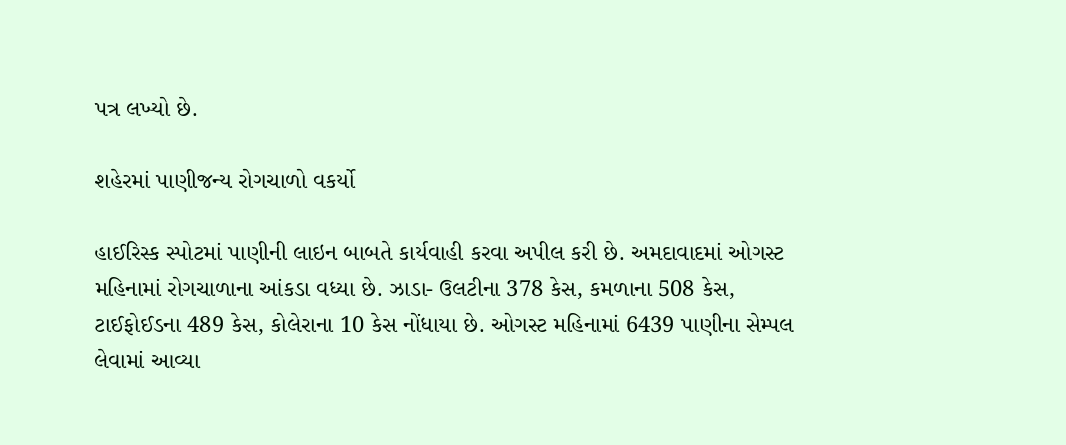પત્ર લખ્યો છે.

શહેરમાં પાણીજન્ય રોગચાળો વકર્યો

હાઈરિસ્ક સ્પોટમાં પાણીની લાઇન બાબતે કાર્યવાહી કરવા અપીલ કરી છે. અમદાવાદમાં ઓગસ્ટ મહિનામાં રોગચાળાના આંકડા વધ્યા છે. ઝાડા- ઉલટીના 378 કેસ, કમળાના 508 કેસ, ટાઈફોઈડના 489 કેસ, કોલેરાના 10 કેસ નોંધાયા છે. ઓગસ્ટ મહિનામાં 6439 પાણીના સેમ્પલ લેવામાં આવ્યા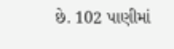છે. 102 પાણીમાં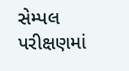સેમ્પલ પરીક્ષણમાં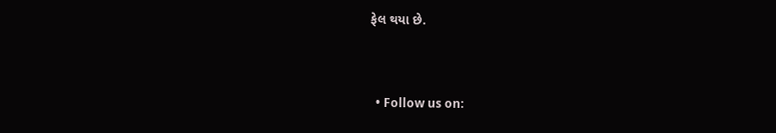ફેલ થયા છે.


  • Follow us on: